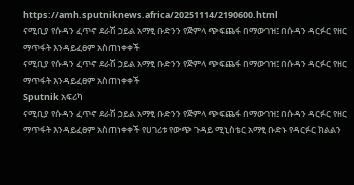https://amh.sputniknews.africa/20251114/2190600.html
ናሚቢያ የሱዳን ፈጥኖ ደራሽ ኃይል አማፂ ቡድንን የጅምላ ጭፍጨፋ በማውገዝ፤ በሱዳን ዳርፉር የዘር ማጥፋት እንዳይፈፀም አስጠነቀቀች
ናሚቢያ የሱዳን ፈጥኖ ደራሽ ኃይል አማፂ ቡድንን የጅምላ ጭፍጨፋ በማውገዝ፤ በሱዳን ዳርፉር የዘር ማጥፋት እንዳይፈፀም አስጠነቀቀች
Sputnik አፍሪካ
ናሚቢያ የሱዳን ፈጥኖ ደራሽ ኃይል አማፂ ቡድንን የጅምላ ጭፍጨፋ በማውገዝ፤ በሱዳን ዳርፉር የዘር ማጥፋት እንዳይፈፀም አስጠነቀቀች የሀገሪቱ የውጭ ጉዳይ ሚኒስቴር አማፂ ቡድኑ የዳርፉር ክልልን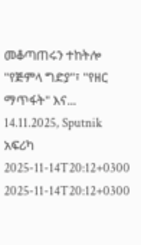መቆጣጠሩን ተከትሎ "የጅምላ ግድያ"፣ "የዘር ማጥፋት" እና... 14.11.2025, Sputnik አፍሪካ
2025-11-14T20:12+0300
2025-11-14T20:12+0300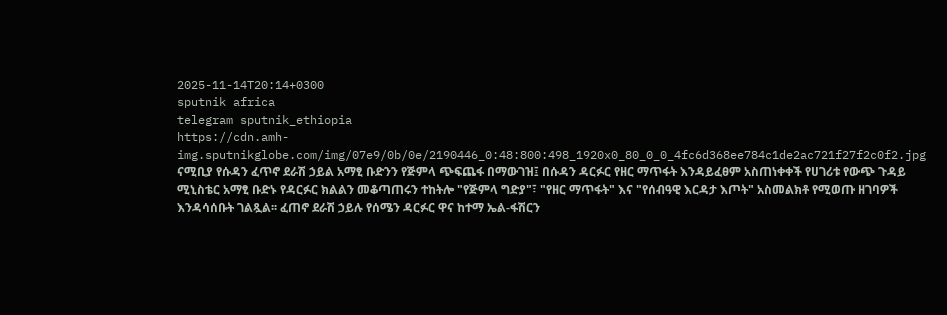2025-11-14T20:14+0300
sputnik africa
telegram sputnik_ethiopia
https://cdn.amh-img.sputnikglobe.com/img/07e9/0b/0e/2190446_0:48:800:498_1920x0_80_0_0_4fc6d368ee784c1de2ac721f27f2c0f2.jpg
ናሚቢያ የሱዳን ፈጥኖ ደራሽ ኃይል አማፂ ቡድንን የጅምላ ጭፍጨፋ በማውገዝ፤ በሱዳን ዳርፉር የዘር ማጥፋት እንዳይፈፀም አስጠነቀቀች የሀገሪቱ የውጭ ጉዳይ ሚኒስቴር አማፂ ቡድኑ የዳርፉር ክልልን መቆጣጠሩን ተከትሎ "የጅምላ ግድያ"፣ "የዘር ማጥፋት" እና "የሰብዓዊ እርዳታ እጦት" አስመልክቶ የሚወጡ ዘገባዎች እንዳሳሰቡት ገልጿል፡፡ ፈጠኖ ደራሽ ኃይሉ የሰሜን ዳርፉር ዋና ከተማ ኤል-ፋሽርን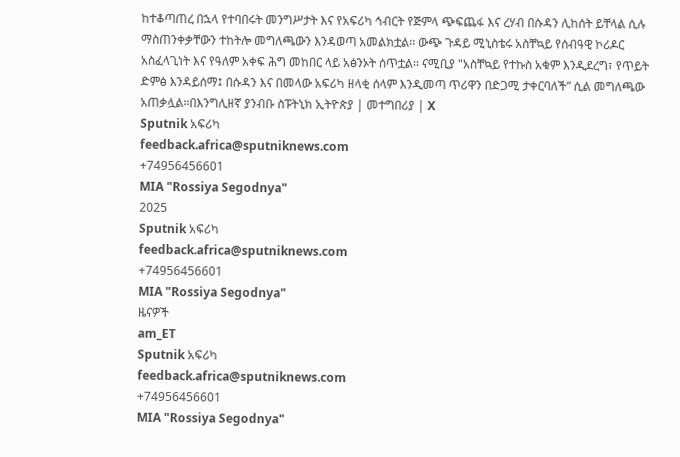ከተቆጣጠረ በኋላ የተባበሩት መንግሥታት እና የአፍሪካ ኅብርት የጅምላ ጭፍጨፋ እና ረሃብ በሱዳን ሊከሰት ይቸላል ሲሉ ማስጠንቀቃቸውን ተከትሎ መግለጫውን እንዳወጣ አመልክቷል፡፡ ውጭ ጉዳይ ሚኒስቴሩ አስቸኳይ የሰብዓዊ ኮሪዶር አስፈላጊነት እና የዓለም አቀፍ ሕግ መከበር ላይ አፅንኦት ሰጥቷል፡፡ ናሚቢያ "አስቸኳይ የተኩስ አቁም እንዲደረግ፣ የጥይት ድምፅ እንዳይሰማ፤ በሱዳን እና በመላው አፍሪካ ዘላቂ ሰላም እንዲመጣ ጥሪዋን በድጋሚ ታቀርባለች” ሲል መግለጫው አጠቃሏል፡፡በእንግሊዘኛ ያንብቡ ስፑትኒክ ኢትዮጵያ | መተግበሪያ | X
Sputnik አፍሪካ
feedback.africa@sputniknews.com
+74956456601
MIA "Rossiya Segodnya"
2025
Sputnik አፍሪካ
feedback.africa@sputniknews.com
+74956456601
MIA "Rossiya Segodnya"
ዜናዎች
am_ET
Sputnik አፍሪካ
feedback.africa@sputniknews.com
+74956456601
MIA "Rossiya Segodnya"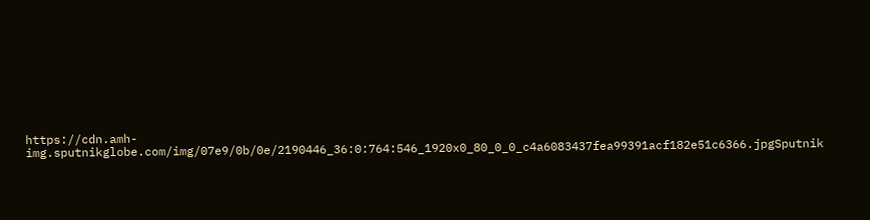https://cdn.amh-img.sputnikglobe.com/img/07e9/0b/0e/2190446_36:0:764:546_1920x0_80_0_0_c4a6083437fea99391acf182e51c6366.jpgSputnik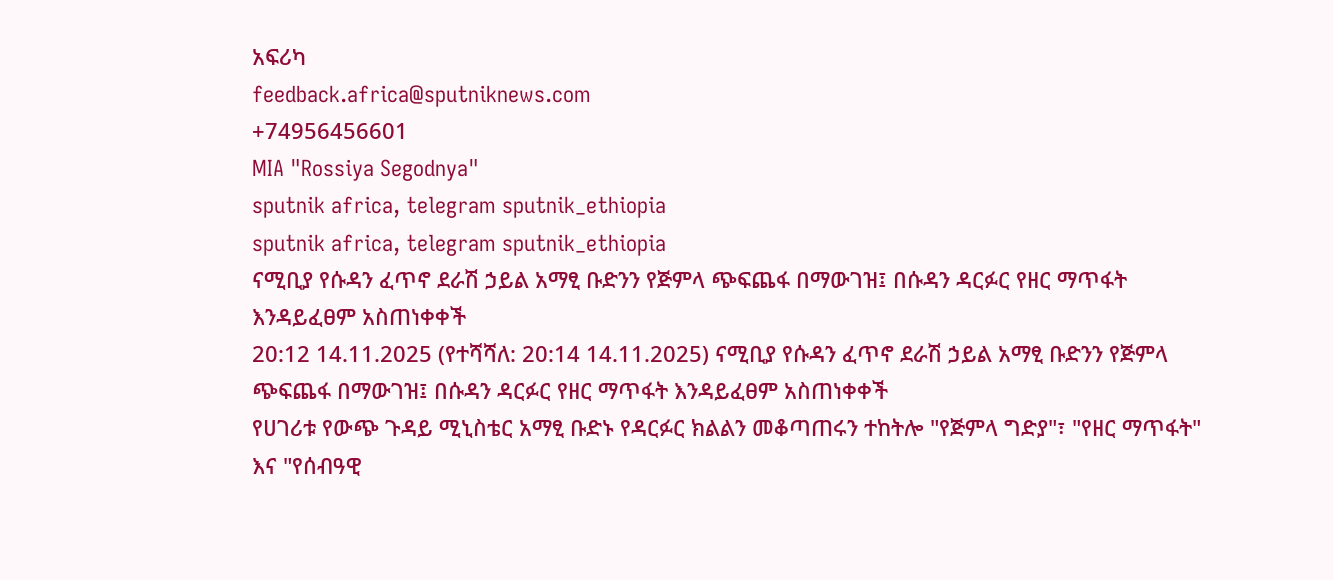አፍሪካ
feedback.africa@sputniknews.com
+74956456601
MIA "Rossiya Segodnya"
sputnik africa, telegram sputnik_ethiopia
sputnik africa, telegram sputnik_ethiopia
ናሚቢያ የሱዳን ፈጥኖ ደራሽ ኃይል አማፂ ቡድንን የጅምላ ጭፍጨፋ በማውገዝ፤ በሱዳን ዳርፉር የዘር ማጥፋት እንዳይፈፀም አስጠነቀቀች
20:12 14.11.2025 (የተሻሻለ: 20:14 14.11.2025) ናሚቢያ የሱዳን ፈጥኖ ደራሽ ኃይል አማፂ ቡድንን የጅምላ ጭፍጨፋ በማውገዝ፤ በሱዳን ዳርፉር የዘር ማጥፋት እንዳይፈፀም አስጠነቀቀች
የሀገሪቱ የውጭ ጉዳይ ሚኒስቴር አማፂ ቡድኑ የዳርፉር ክልልን መቆጣጠሩን ተከትሎ "የጅምላ ግድያ"፣ "የዘር ማጥፋት" እና "የሰብዓዊ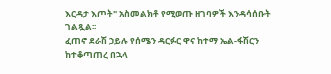እርዳታ እጦት" አስመልክቶ የሚወጡ ዘገባዎች እንዳሳሰቡት ገልጿል፡፡
ፈጠኖ ደራሽ ኃይሉ የሰሜን ዳርፉር ዋና ከተማ ኤል-ፋሽርን ከተቆጣጠረ በኋላ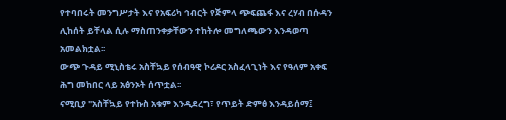የተባበሩት መንግሥታት እና የአፍሪካ ኅብርት የጅምላ ጭፍጨፋ እና ረሃብ በሱዳን ሊከሰት ይቸላል ሲሉ ማስጠንቀቃቸውን ተከትሎ መግለጫውን እንዳወጣ አመልክቷል፡፡
ውጭ ጉዳይ ሚኒስቴሩ አስቸኳይ የሰብዓዊ ኮሪዶር አስፈላጊነት እና የዓለም አቀፍ ሕግ መከበር ላይ አፅንኦት ሰጥቷል፡፡
ናሚቢያ "አስቸኳይ የተኩስ አቁም እንዲደረግ፣ የጥይት ድምፅ እንዳይሰማ፤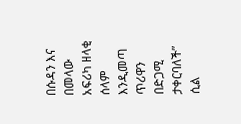በሱዳን እና በመላው አፍሪካ ዘላቂ ሰላም እንዲመጣ ጥሪዋን በድጋሚ ታቀርባለች” ሲል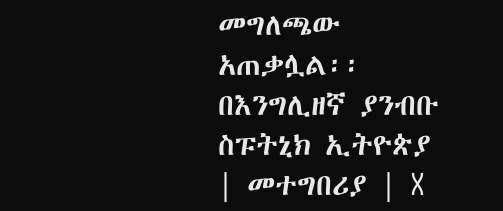መግለጫው አጠቃሏል፡፡
በእንግሊዘኛ ያንብቡ
ስፑትኒክ ኢትዮጵያ | መተግበሪያ | X